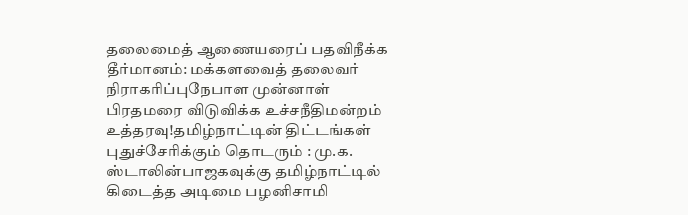தலைமைத் ஆணையரைப் பதவிநீக்க தீர்மானம்: மக்களவைத் தலைவர் நிராகரிப்புநேபாள முன்னாள் பிரதமரை விடுவிக்க உச்சநீதிமன்றம் உத்தரவு!தமிழ்நாட்டின் திட்டங்கள் புதுச்சேரிக்கும் தொடரும் : மு.க. ஸ்டாலின்பாஜகவுக்கு தமிழ்நாட்டில் கிடைத்த அடிமை பழனிசாமி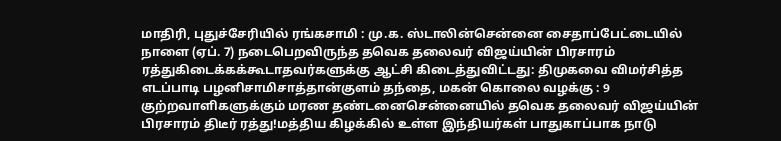மாதிரி, புதுச்சேரியில் ரங்கசாமி : மு.க. ஸ்டாலின்சென்னை சைதாப்பேட்டையில் நாளை (ஏப். 7) நடைபெறவிருந்த தவெக தலைவர் விஜய்யின் பிரசாரம் ரத்துகிடைக்கக்கூடாதவர்களுக்கு ஆட்சி கிடைத்துவிட்டது: திமுகவை விமர்சித்த எடப்பாடி பழனிசாமிசாத்தான்குளம் தந்தை, மகன் கொலை வழக்கு : 9 குற்றவாளிகளுக்கும் மரண தண்டனைசென்னையில் தவெக தலைவர் விஜய்யின் பிரசாரம் திடீர் ரத்து!மத்திய கிழக்கில் உள்ள இந்தியர்கள் பாதுகாப்பாக நாடு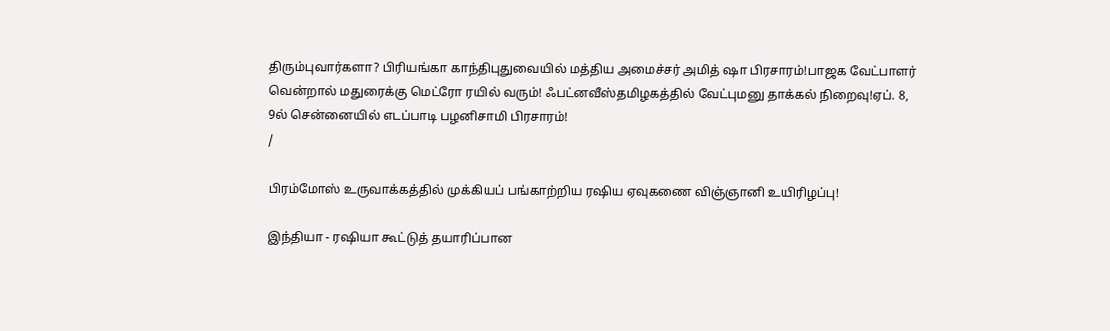திரும்புவார்களா? பிரியங்கா காந்திபுதுவையில் மத்திய அமைச்சர் அமித் ஷா பிரசாரம்!பாஜக வேட்பாளர் வென்றால் மதுரைக்கு மெட்ரோ ரயில் வரும்! ஃபட்னவீஸ்தமிழகத்தில் வேட்புமனு தாக்கல் நிறைவு!ஏப். 8, 9ல் சென்னையில் எடப்பாடி பழனிசாமி பிரசாரம்!
/

பிரம்மோஸ் உருவாக்கத்தில் முக்கியப் பங்காற்றிய ரஷிய ஏவுகணை விஞ்ஞானி உயிரிழப்பு!

இந்தியா - ரஷியா கூட்டுத் தயாரிப்பான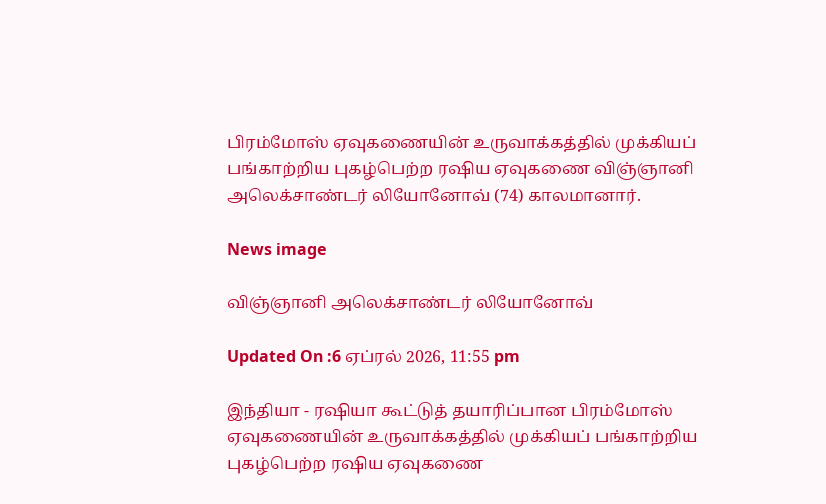பிரம்மோஸ் ஏவுகணையின் உருவாக்கத்தில் முக்கியப் பங்காற்றிய புகழ்பெற்ற ரஷிய ஏவுகணை விஞ்ஞானி அலெக்சாண்டர் லியோனோவ் (74) காலமானார்.

News image

விஞ்ஞானி அலெக்சாண்டர் லியோனோவ்

Updated On :6 ஏப்ரல் 2026, 11:55 pm

இந்தியா - ரஷியா கூட்டுத் தயாரிப்பான பிரம்மோஸ் ஏவுகணையின் உருவாக்கத்தில் முக்கியப் பங்காற்றிய புகழ்பெற்ற ரஷிய ஏவுகணை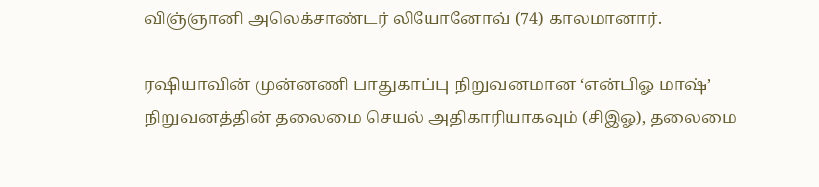விஞ்ஞானி அலெக்சாண்டர் லியோனோவ் (74) காலமானார்.

ரஷியாவின் முன்னணி பாதுகாப்பு நிறுவனமான ‘என்பிஓ மாஷ்’ நிறுவனத்தின் தலைமை செயல் அதிகாரியாகவும் (சிஇஓ), தலைமை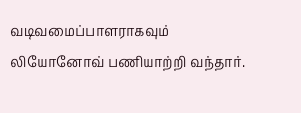வடிவமைப்பாளராகவும் லியோனோவ் பணியாற்றி வந்தார்.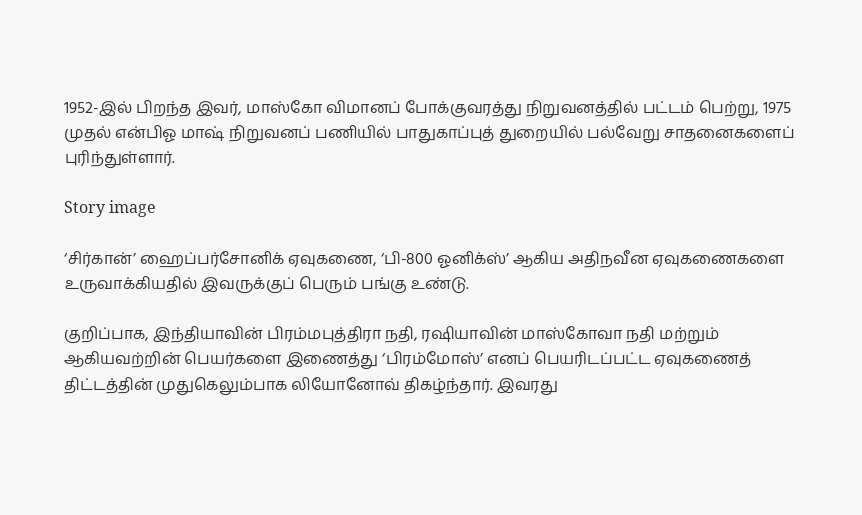1952-இல் பிறந்த இவர், மாஸ்கோ விமானப் போக்குவரத்து நிறுவனத்தில் பட்டம் பெற்று, 1975 முதல் என்பிஓ மாஷ் நிறுவனப் பணியில் பாதுகாப்புத் துறையில் பல்வேறு சாதனைகளைப் புரிந்துள்ளார்.

Story image

‘சிர்கான்’ ஹைப்பர்சோனிக் ஏவுகணை, ‘பி-800 ஓனிக்ஸ்’ ஆகிய அதிநவீன ஏவுகணைகளை உருவாக்கியதில் இவருக்குப் பெரும் பங்கு உண்டு.

குறிப்பாக, இந்தியாவின் பிரம்மபுத்திரா நதி, ரஷியாவின் மாஸ்கோவா நதி மற்றும் ஆகியவற்றின் பெயர்களை இணைத்து ‘பிரம்மோஸ்’ எனப் பெயரிடப்பட்ட ஏவுகணைத் திட்டத்தின் முதுகெலும்பாக லியோனோவ் திகழ்ந்தார். இவரது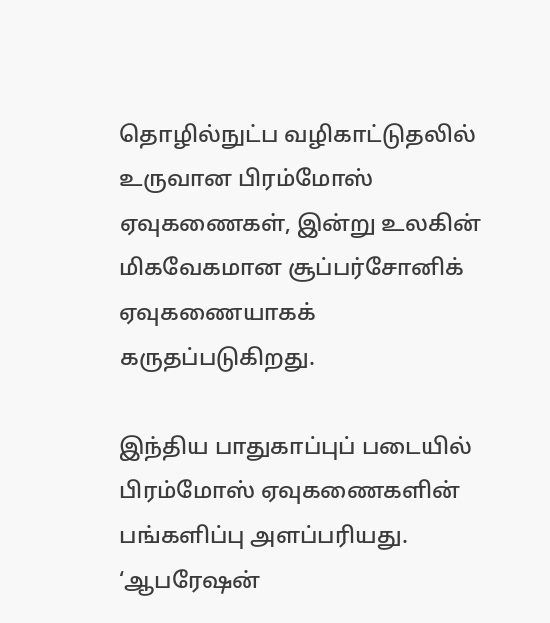தொழில்நுட்ப வழிகாட்டுதலில் உருவான பிரம்மோஸ் ஏவுகணைகள், இன்று உலகின் மிகவேகமான சூப்பர்சோனிக் ஏவுகணையாகக் கருதப்படுகிறது.

இந்திய பாதுகாப்புப் படையில் பிரம்மோஸ் ஏவுகணைகளின் பங்களிப்பு அளப்பரியது. ‘ஆபரேஷன்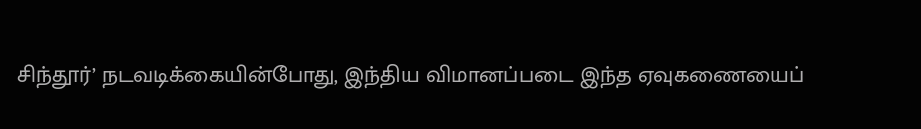சிந்தூர்’ நடவடிக்கையின்போது, இந்திய விமானப்படை இந்த ஏவுகணையைப்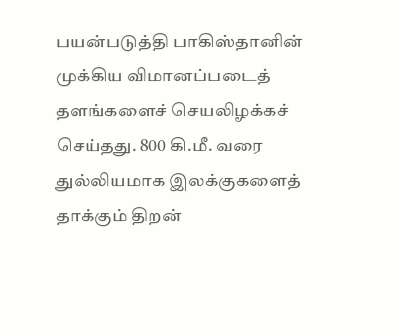பயன்படுத்தி பாகிஸ்தானின் முக்கிய விமானப்படைத் தளங்களைச் செயலிழக்கச் செய்தது. 800 கி.மீ. வரை துல்லியமாக இலக்குகளைத் தாக்கும் திறன்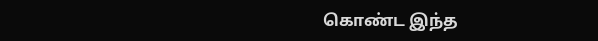கொண்ட இந்த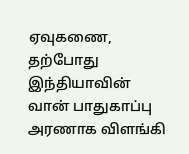ஏவுகணை, தற்போது இந்தியாவின் வான் பாதுகாப்பு அரணாக விளங்கி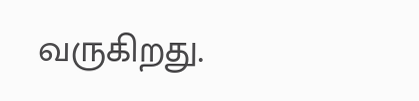வருகிறது.